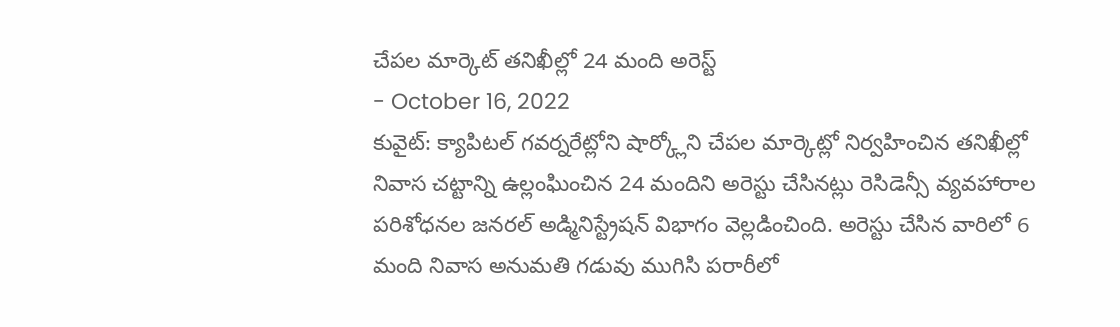చేపల మార్కెట్ తనిఖీల్లో 24 మంది అరెస్ట్
- October 16, 2022
కువైట్: క్యాపిటల్ గవర్నరేట్లోని షార్క్లోని చేపల మార్కెట్లో నిర్వహించిన తనిఖీల్లో నివాస చట్టాన్ని ఉల్లంఘించిన 24 మందిని అరెస్టు చేసినట్లు రెసిడెన్సీ వ్యవహారాల పరిశోధనల జనరల్ అడ్మినిస్ట్రేషన్ విభాగం వెల్లడించింది. అరెస్టు చేసిన వారిలో 6 మంది నివాస అనుమతి గడువు ముగిసి పరారీలో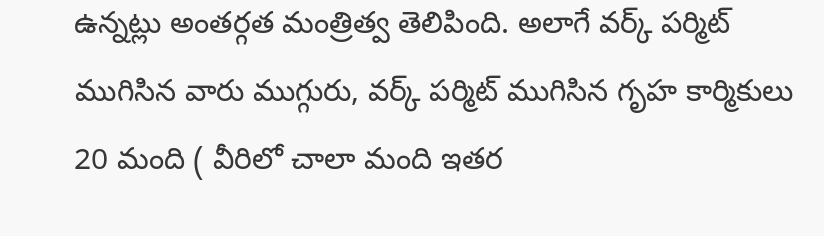ఉన్నట్లు అంతర్గత మంత్రిత్వ తెలిపింది. అలాగే వర్క్ పర్మిట్ ముగిసిన వారు ముగ్గురు, వర్క్ పర్మిట్ ముగిసిన గృహ కార్మికులు 20 మంది ( వీరిలో చాలా మంది ఇతర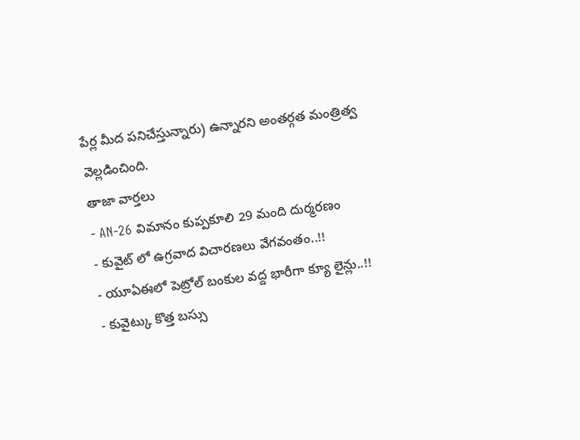పేర్ల మీద పనిచేస్తున్నారు) ఉన్నారని అంతర్గత మంత్రిత్వ వెల్లడించింది.
తాజా వార్తలు
- AN-26 విమానం కుప్పకూలి 29 మంది దుర్మరణం
- కువైట్ లో ఉగ్రవాద విచారణలు వేగవంతం..!!
- యూఏఈలో పెట్రోల్ బంకుల వద్ద భారీగా క్యూ లైన్లు..!!
- కువైట్కు కొత్త బస్సు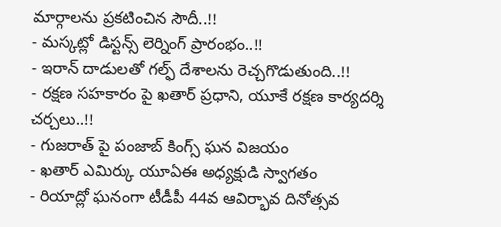మార్గాలను ప్రకటించిన సౌదీ..!!
- మస్కట్లో డిస్టన్స్ లెర్నింగ్ ప్రారంభం..!!
- ఇరాన్ దాడులతో గల్ఫ్ దేశాలను రెచ్చగొడుతుంది..!!
- రక్షణ సహకారం పై ఖతార్ ప్రధాని, యూకే రక్షణ కార్యదర్శి చర్చలు..!!
- గుజరాత్ పై పంజాబ్ కింగ్స్ ఘన విజయం
- ఖతార్ ఎమిర్కు యూఏఈ అధ్యక్షుడి స్వాగతం
- రియాద్లో ఘనంగా టీడీపీ 44వ ఆవిర్భావ దినోత్సవ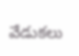వేడుకలు